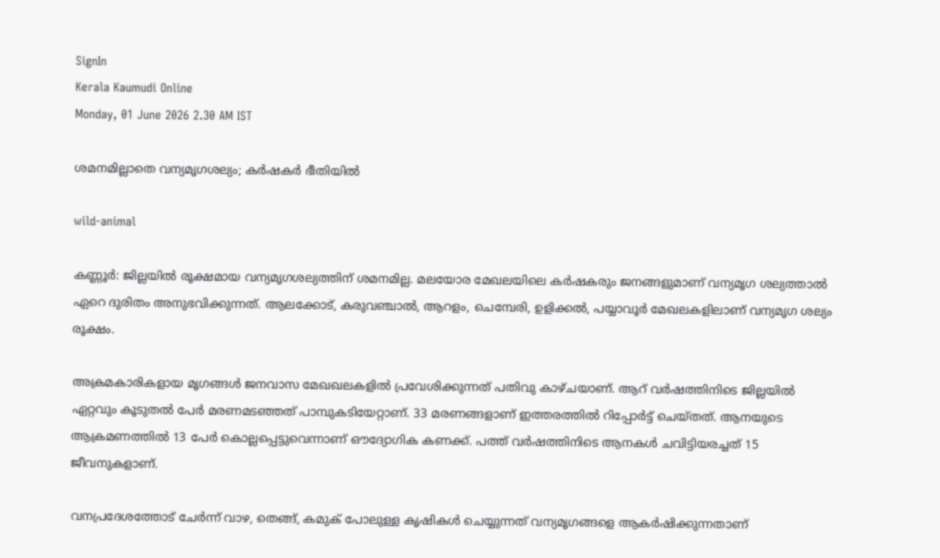SignIn
Kerala Kaumudi Online
Monday, 01 June 2026 2.30 AM IST

ശമനമില്ലാതെ വന്യമൃഗശല്യം; കർഷകർ ഭീതിയിൽ

wild-animal

കണ്ണൂർ: ജില്ലയിൽ രൂക്ഷമായ വന്യമൃഗശല്യത്തിന് ശമനമില്ല. മലയോര മേഖലയിലെ കർഷകരും ജനങ്ങളുമാണ് വന്യമൃഗ ശല്യത്താൽ ഏറെ ദുരിതം അനുഭവിക്കുന്നത്. ആലക്കോട്, കരുവഞ്ചാൽ, ആറളം, ചെമ്പേരി, ഉളിക്കൽ, പയ്യാവൂർ മേഖലകളിലാണ് വന്യമൃഗ ശല്യം രൂക്ഷം.

അക്രമകാരികളായ മൃഗങ്ങൾ ജനവാസ മേഖഖലകളിൽ പ്രവേശിക്കുന്നത് പതിവു കാഴ്ചയാണ്. ആറ് വർഷത്തിനിടെ ജില്ലയിൽ ഏറ്റവും കൂടുതൽ പേർ മരണമടഞ്ഞത് പാമ്പുകടിയേറ്റാണ്. 33 മരണങ്ങളാണ് ഇത്തരത്തിൽ റിപ്പോർട്ട് ചെയ്തത്. ആനയുടെ ആക്രമണത്തിൽ 13 പേർ കൊല്ലപ്പെട്ടുവെന്നാണ് ഔദ്യോഗിക കണക്ക്. പത്ത് വർഷത്തിനിടെ ആനകൾ ചവിട്ടിയരച്ചത് 15 ജീവനുകളാണ്.

വനപ്രദേശത്തോട് ചേർന്ന് വാഴ, തെങ്ങ്, കമുക് പോലുള്ള കൃഷികൾ ചെയ്യുന്നത് വന്യമൃഗങ്ങളെ ആകർഷിക്കുന്നതാണ്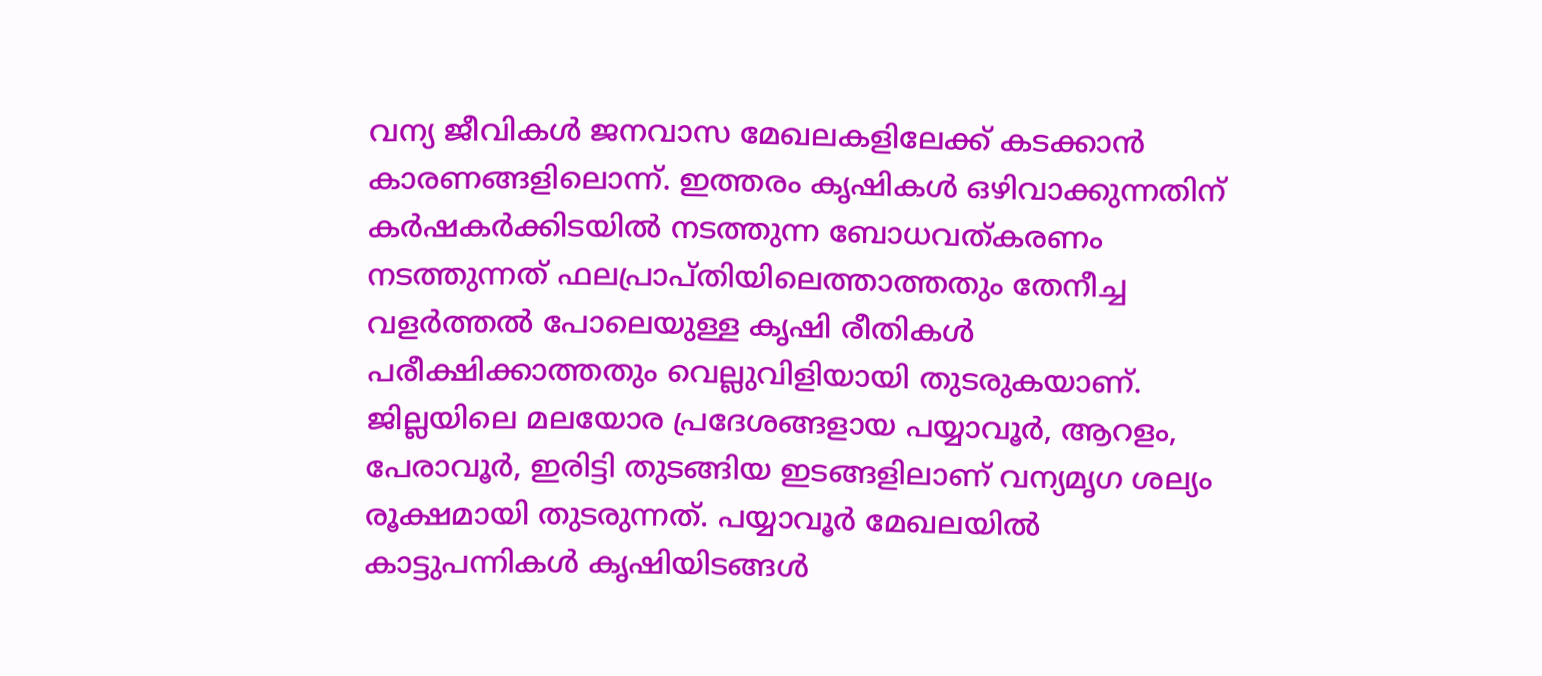വന്യ ജീവികൾ ജനവാസ മേഖലകളിലേക്ക് കടക്കാൻ കാരണങ്ങളിലൊന്ന്. ഇത്തരം കൃഷികൾ ഒഴിവാക്കുന്നതിന് കർഷകർക്കിടയിൽ നടത്തുന്ന ബോധവത്കരണം നടത്തുന്നത് ഫലപ്രാപ്തിയിലെത്താത്തതും തേനീച്ച വളർത്തൽ പോലെയുള്ള കൃഷി രീതികൾ പരീക്ഷിക്കാത്തതും വെല്ലുവിളിയായി തുടരുകയാണ്. ജില്ലയിലെ മലയോര പ്രദേശങ്ങളായ പയ്യാവൂർ, ആറളം, പേരാവൂർ, ഇരിട്ടി തുടങ്ങിയ ഇടങ്ങളിലാണ് വന്യമൃഗ ശല്യം രൂക്ഷമായി തുടരുന്നത്. പയ്യാവൂർ മേഖലയിൽ കാട്ടുപന്നികൾ കൃഷിയിടങ്ങൾ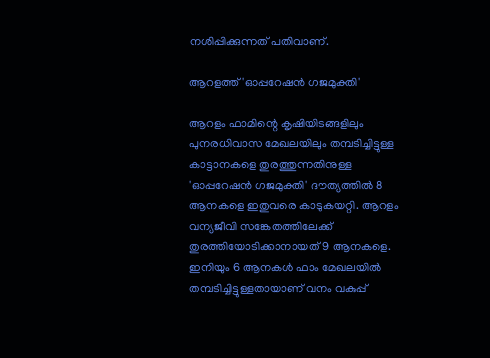നശിപ്പിക്കുന്നത് പതിവാണ്.

ആറളത്ത് 'ഓപ്പറേഷൻ ഗജമുക്തി'

ആറളം ഫാമിന്റെ കൃഷിയിടങ്ങളിലും പുനരധിവാസ മേഖലയിലും തമ്പടിച്ചിട്ടുള്ള കാട്ടാനകളെ തുരത്തുന്നതിനുള്ള 'ഓപ്പറേഷൻ ഗജമുക്തി' ദൗത്യത്തിൽ 8 ആനകളെ ഇതുവരെ കാടുകയറ്റി. ആറളം വന്യജീവി സങ്കേതത്തിലേക്ക് തുരത്തിയോടിക്കാനായത് 9 ആനകളെ. ഇനിയും 6 ആനകൾ ഫാം മേഖലയിൽ തമ്പടിച്ചിട്ടുള്ളതായാണ് വനം വകുപ്പ്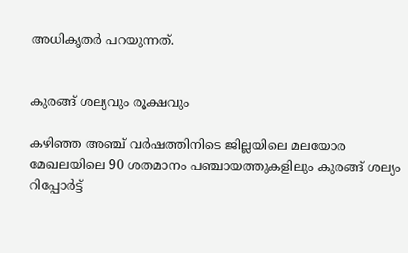അധികൃതർ പറയുന്നത്.


കുരങ്ങ് ശല്യവും രൂക്ഷവും

കഴിഞ്ഞ അഞ്ച് വർഷത്തിനിടെ ജില്ലയിലെ മലയോര മേഖലയിലെ 90 ശതമാനം പഞ്ചായത്തുകളിലും കുരങ്ങ് ശല്യം റിപ്പോർട്ട്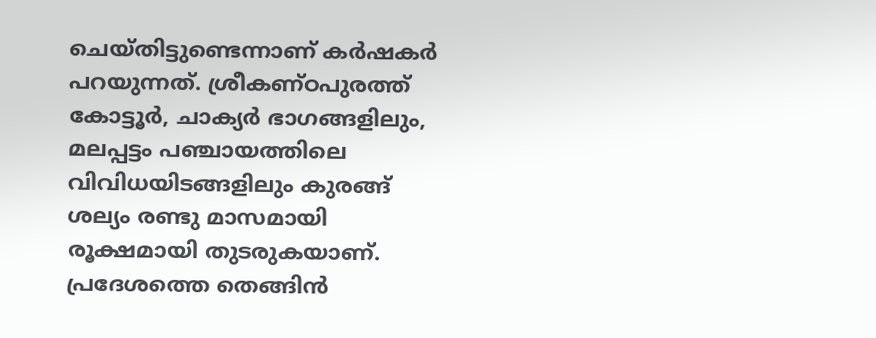ചെയ്തിട്ടുണ്ടെന്നാണ് കർഷകർ പറയുന്നത്. ശ്രീകണ്ഠപുരത്ത് കോട്ടൂർ, ചാക്യർ ഭാഗങ്ങളിലും, മലപ്പട്ടം പഞ്ചായത്തിലെ വിവിധയിടങ്ങളിലും കുരങ്ങ് ശല്യം രണ്ടു മാസമായി രൂക്ഷമായി തുടരുകയാണ്. പ്രദേശത്തെ തെങ്ങിൻ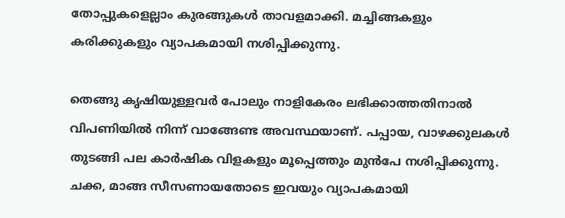തോപ്പുകളെല്ലാം കുരങ്ങുകൾ താവളമാക്കി. മച്ചിങ്ങകളും കരിക്കുകളും വ്യാപകമായി നശിപ്പിക്കുന്നു.

തെങ്ങു കൃഷിയുള്ളവർ പോലും നാളികേരം ലഭിക്കാത്തതിനാൽ വിപണിയിൽ നിന്ന് വാങ്ങേണ്ട അവസ്ഥയാണ്. പപ്പായ, വാഴക്കുലകൾ തുടങ്ങി പല കാർഷിക വിളകളും മൂപ്പെത്തും മുൻപേ നശിപ്പിക്കുന്നു. ചക്ക, മാങ്ങ സീസണായതോടെ ഇവയും വ്യാപകമായി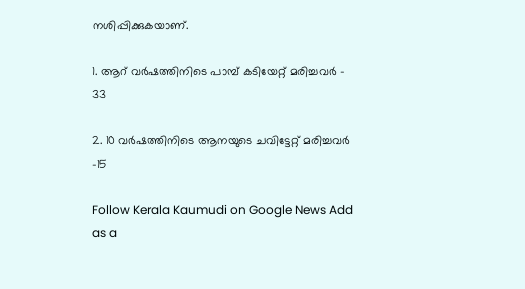നശിപ്പിക്കുകയാണ്.

1. ആറ് വർഷത്തിനിടെ പാമ്പ് കടിയേറ്റ് മരിച്ചവർ - 33

2. 10 വർഷത്തിനിടെ ആനയുടെ ചവിട്ടേറ്റ് മരിച്ചവർ -15

Follow Kerala Kaumudi on Google News Add as a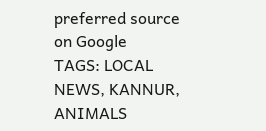preferred source on Google
TAGS: LOCAL NEWS, KANNUR, ANIMALS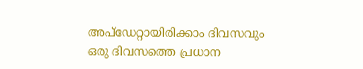അപ്ഡേറ്റായിരിക്കാം ദിവസവും
ഒരു ദിവസത്തെ പ്രധാന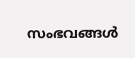സംഭവങ്ങൾ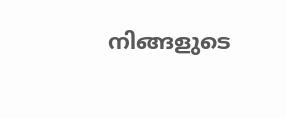നിങ്ങളുടെ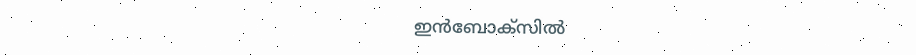ഇൻബോക്സിൽ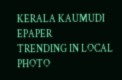KERALA KAUMUDI EPAPER
TRENDING IN LOCAL
PHOTO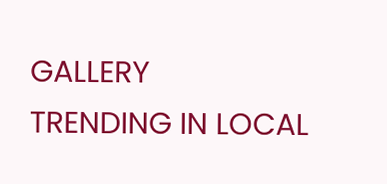GALLERY
TRENDING IN LOCAL